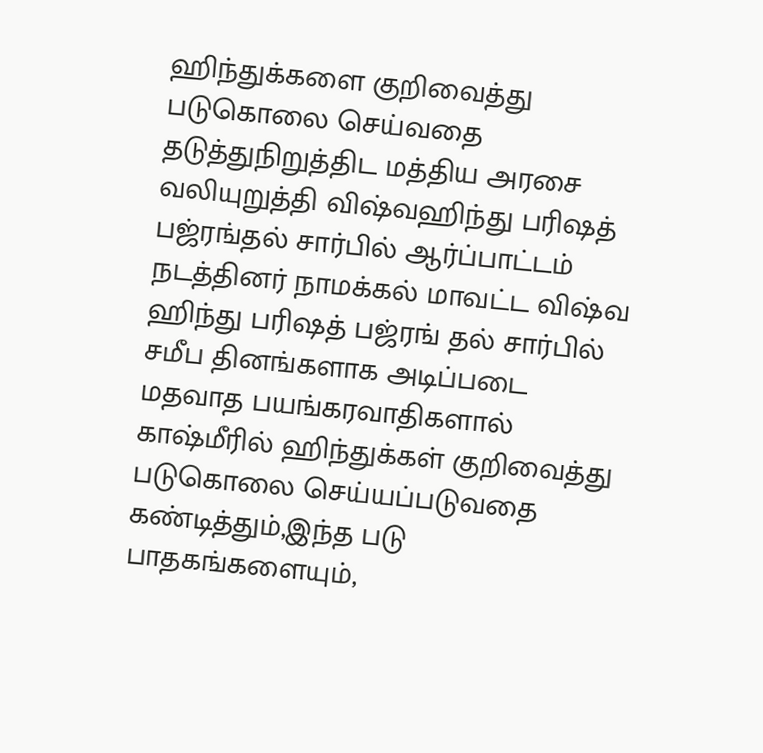ஹிந்துக்களை குறிவைத்து படுகொலை செய்வதை தடுத்துநிறுத்திட மத்திய அரசை வலியுறுத்தி விஷ்வஹிந்து பரிஷத் பஜ்ரங்தல் சார்பில் ஆர்ப்பாட்டம் நடத்தினர் நாமக்கல் மாவட்ட விஷ்வ ஹிந்து பரிஷத் பஜ்ரங் தல் சார்பில் சமீப தினங்களாக அடிப்படை மதவாத பயங்கரவாதிகளால் காஷ்மீரில் ஹிந்துக்கள் குறிவைத்து படுகொலை செய்யப்படுவதை கண்டித்தும்,இந்த படு பாதகங்களையும்,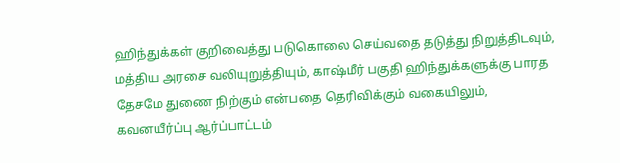ஹிந்துக்கள் குறிவைத்து படுகொலை செய்வதை தடுத்து நிறுத்திடவும், மத்திய அரசை வலியுறுத்தியும், காஷ்மீர் பகுதி ஹிந்துக்களுக்கு பாரத தேசமே துணை நிற்கும் என்பதை தெரிவிக்கும் வகையிலும், கவனயீர்ப்பு ஆர்ப்பாட்டம்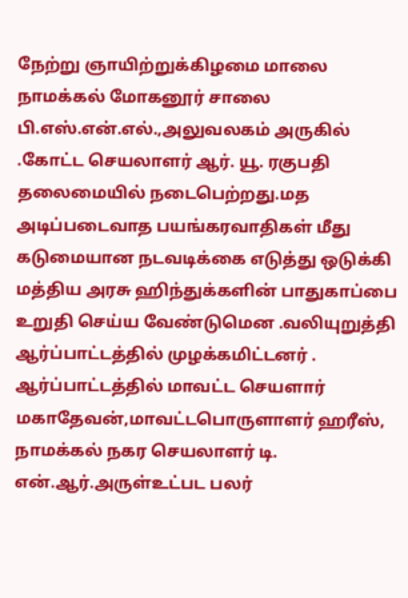நேற்று ஞாயிற்றுக்கிழமை மாலை நாமக்கல் மோகனூர் சாலை பி.எஸ்.என்.எல்.,அலுவலகம் அருகில் .கோட்ட செயலாளர் ஆர். யூ. ரகுபதி தலைமையில் நடைபெற்றது.மத அடிப்படைவாத பயங்கரவாதிகள் மீது கடுமையான நடவடிக்கை எடுத்து ஒடுக்கி மத்திய அரசு ஹிந்துக்களின் பாதுகாப்பை உறுதி செய்ய வேண்டுமென .வலியுறுத்தி ஆர்ப்பாட்டத்தில் முழக்கமிட்டனர் . ஆர்ப்பாட்டத்தில் மாவட்ட செயளார் மகாதேவன்,மாவட்டபொருளாளர் ஹரீஸ், நாமக்கல் நகர செயலாளர் டி. என்.ஆர்.அருள்உட்பட பலர்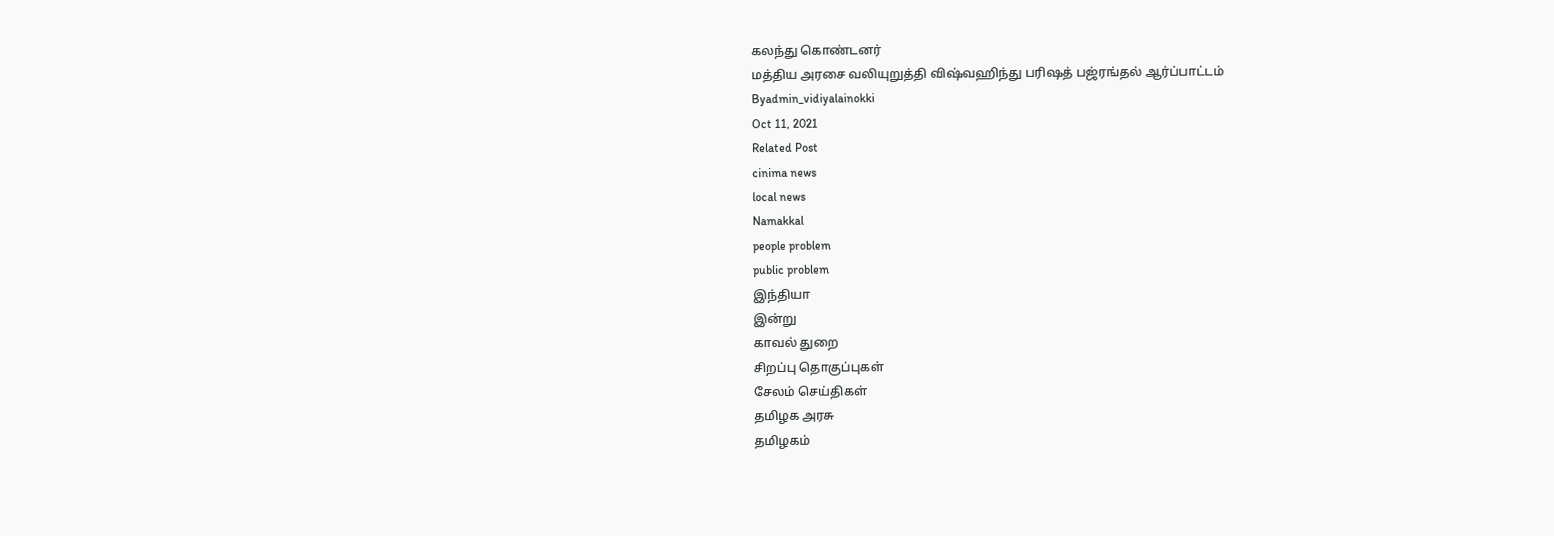கலந்து கொண்டனர்
மத்திய அரசை வலியுறுத்தி விஷ்வஹிந்து பரிஷத் பஜ்ரங்தல் ஆர்ப்பாட்டம்
Byadmin_vidiyalainokki
Oct 11, 2021
Related Post
cinima news
local news
Namakkal
people problem
public problem
இந்தியா
இன்று
காவல் துறை
சிறப்பு தொகுப்புகள்
சேலம் செய்திகள்
தமிழக அரசு
தமிழகம்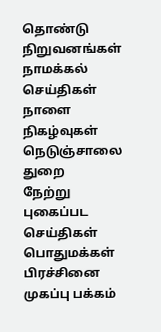தொண்டு நிறுவனங்கள்
நாமக்கல் செய்திகள்
நாளை
நிகழ்வுகள்
நெடுஞ்சாலை துறை
நேற்று
புகைப்பட செய்திகள்
பொதுமக்கள் பிரச்சினை
முகப்பு பக்கம்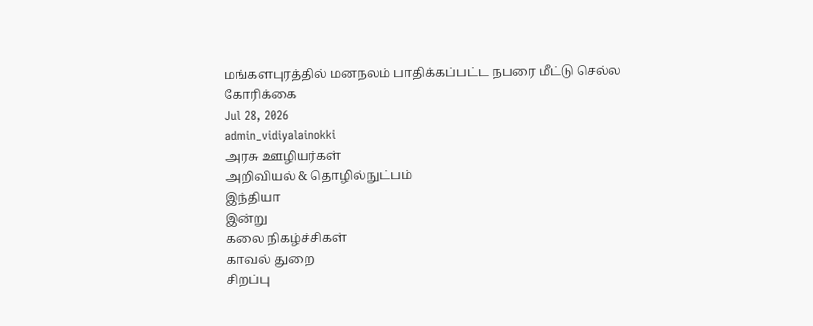மங்களபுரத்தில் மனநலம் பாதிக்கப்பட்ட நபரை மீட்டு செல்ல கோரிக்கை
Jul 28, 2026
admin_vidiyalainokki
அரசு ஊழியர்கள்
அறிவியல் & தொழில்நுட்பம்
இந்தியா
இன்று
கலை நிகழ்ச்சிகள்
காவல் துறை
சிறப்பு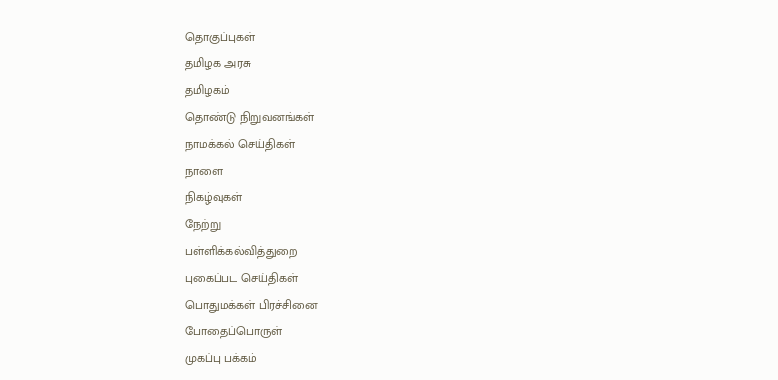தொகுப்புகள்
தமிழக அரசு
தமிழகம்
தொண்டு நிறுவனங்கள்
நாமக்கல் செய்திகள்
நாளை
நிகழ்வுகள்
நேற்று
பள்ளிக்கல்வித்துறை
புகைப்பட செய்திகள்
பொதுமக்கள் பிரச்சினை
போதைப்பொருள்
முகப்பு பக்கம்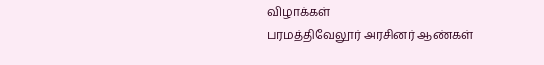விழாக்கள்
பரமத்திவேலூர் அரசினர் ஆண்கள்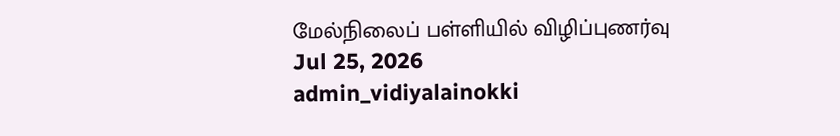மேல்நிலைப் பள்ளியில் விழிப்புணர்வு
Jul 25, 2026
admin_vidiyalainokki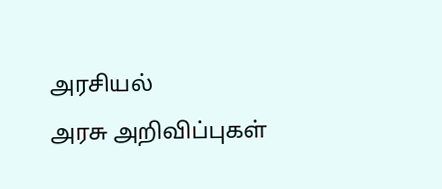அரசியல்
அரசு அறிவிப்புகள்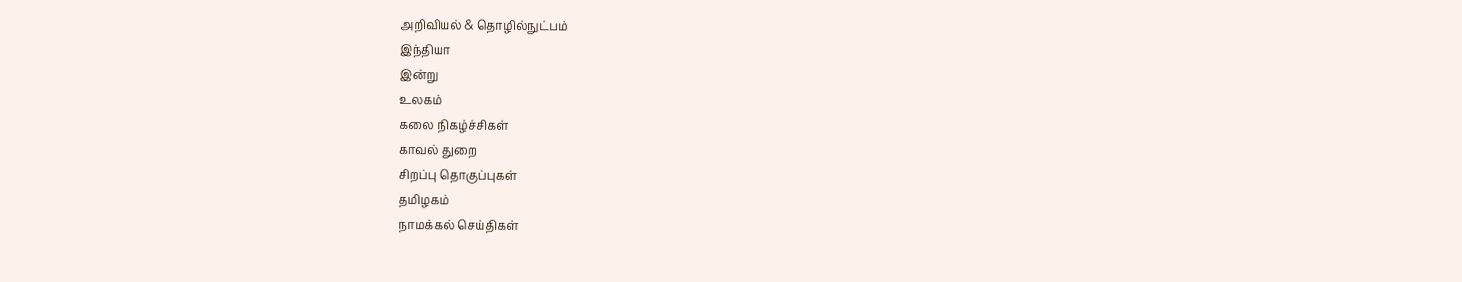அறிவியல் & தொழில்நுட்பம்
இந்தியா
இன்று
உலகம்
கலை நிகழ்ச்சிகள்
காவல் துறை
சிறப்பு தொகுப்புகள்
தமிழகம்
நாமக்கல் செய்திகள்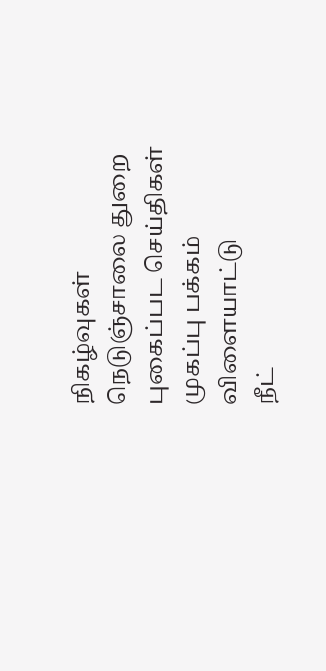நிகழ்வுகள்
நெடுஞ்சாலை துறை
புகைப்பட செய்திகள்
முகப்பு பக்கம்
விளையாட்டு
நீட்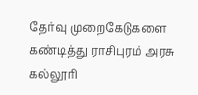தேர்வு முறைகேடுகளை கண்டித்து ராசிபுரம் அரசு கல்லூரி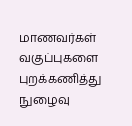மாணவர்கள் வகுப்புகளை புறக்கணித்து நுழைவு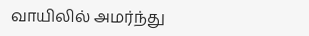வாயிலில் அமர்ந்து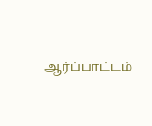ஆர்ப்பாட்டம்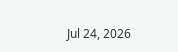Jul 24, 2026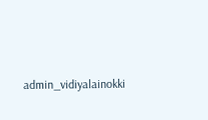admin_vidiyalainokki